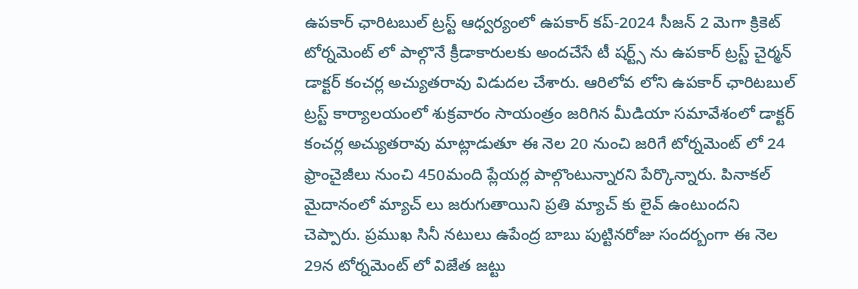ఉపకార్ ఛారిటబుల్ ట్రస్ట్ ఆధ్వర్యంలో ఉపకార్ కప్-2024 సీజన్ 2 మెగా క్రికెట్ టోర్నమెంట్ లో పాల్గొనే క్రీడాకారులకు అందచేసే టీ షర్ట్స్ ను ఉపకార్ ట్రస్ట్ చైర్మన్ డాక్టర్ కంచర్ల అచ్యుతరావు విడుదల చేశారు. ఆరిలోవ లోని ఉపకార్ ఛారిటబుల్ ట్రస్ట్ కార్యాలయంలో శుక్రవారం సాయంత్రం జరిగిన మీడియా సమావేశంలో డాక్టర్ కంచర్ల అచ్యుతరావు మాట్లాడుతూ ఈ నెల 20 నుంచి జరిగే టోర్నమెంట్ లో 24 ఫ్రాంచైజీలు నుంచి 450మంది ప్లేయర్ల పాల్గొంటున్నారని పేర్కొన్నారు. పినాకల్ మైదానంలో మ్యాచ్ లు జరుగుతాయిని ప్రతి మ్యాచ్ కు లైవ్ ఉంటుందని చెప్పారు. ప్రముఖ సినీ నటులు ఉపేంద్ర బాబు పుట్టినరోజు సందర్బంగా ఈ నెల 29న టోర్నమెంట్ లో విజేత జట్టు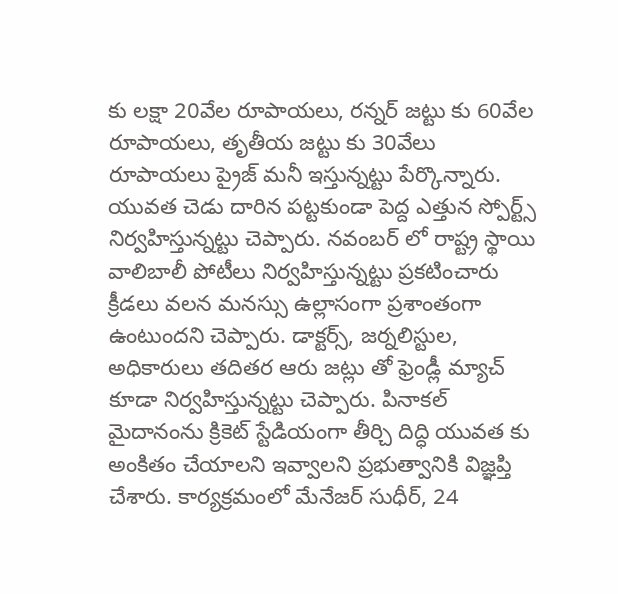కు లక్షా 20వేల రూపాయలు, రన్నర్ జట్టు కు 60వేల రూపాయలు, తృతీయ జట్టు కు 30వేలు రూపాయలు ప్రైజ్ మనీ ఇస్తున్నట్టు పేర్కొన్నారు. యువత చెడు దారిన పట్టకుండా పెద్ద ఎత్తున స్పోర్ట్స్ నిర్వహిస్తున్నట్టు చెప్పారు. నవంబర్ లో రాష్ట్ర స్థాయి వాలిబాలీ పోటీలు నిర్వహిస్తున్నట్టు ప్రకటించారు క్రీడలు వలన మనస్సు ఉల్లాసంగా ప్రశాంతంగా ఉంటుందని చెప్పారు. డాక్టర్స్, జర్నలిస్టుల, అధికారులు తదితర ఆరు జట్లు తో ఫ్రెండ్లీ మ్యాచ్ కూడా నిర్వహిస్తున్నట్టు చెప్పారు. పినాకల్ మైదానంను క్రికెట్ స్టేడియంగా తీర్చి దిద్ధి యువత కు అంకితం చేయాలని ఇవ్వాలని ప్రభుత్వానికి విజ్ఞప్తి చేశారు. కార్యక్రమంలో మేనేజర్ సుధీర్, 24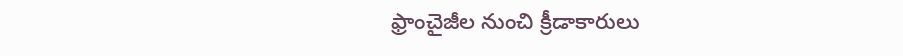ఫ్రాంచైజీల నుంచి క్రీడాకారులు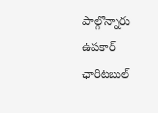పాల్గొన్నారు
ఉపకార్ ఛారిటబుల్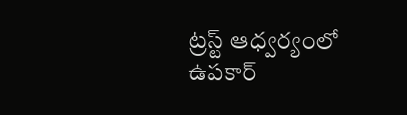ట్రస్ట్ ఆధ్వర్యంలో ఉపకార్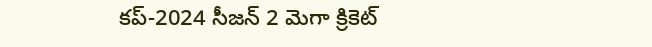కప్-2024 సీజన్ 2 మెగా క్రికెట్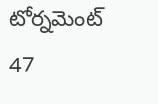టోర్నమెంట్
47